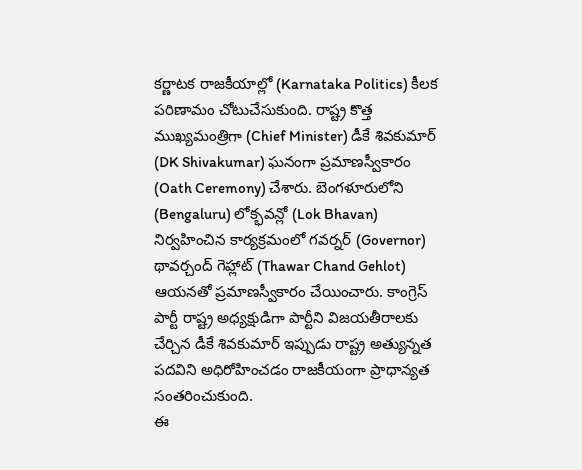కర్ణాటక రాజకీయాల్లో (Karnataka Politics) కీలక పరిణామం చోటుచేసుకుంది. రాష్ట్ర కొత్త ముఖ్యమంత్రిగా (Chief Minister) డీకే శివకుమార్ (DK Shivakumar) ఘనంగా ప్రమాణస్వీకారం (Oath Ceremony) చేశారు. బెంగళూరులోని (Bengaluru) లోక్భవన్లో (Lok Bhavan) నిర్వహించిన కార్యక్రమంలో గవర్నర్ (Governor) థావర్చంద్ గెహ్లాట్ (Thawar Chand Gehlot) ఆయనతో ప్రమాణస్వీకారం చేయించారు. కాంగ్రెస్ పార్టీ రాష్ట్ర అధ్యక్షుడిగా పార్టీని విజయతీరాలకు చేర్చిన డీకే శివకుమార్ ఇప్పుడు రాష్ట్ర అత్యున్నత పదవిని అధిరోహించడం రాజకీయంగా ప్రాధాన్యత సంతరించుకుంది.
ఈ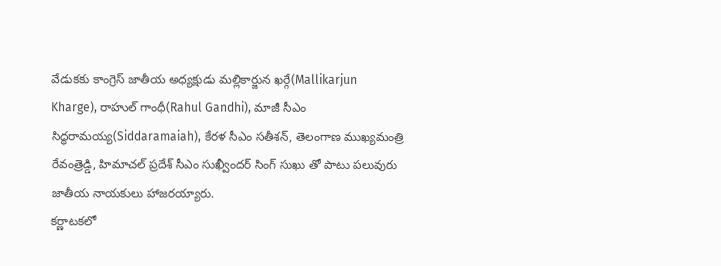వేడుకకు కాంగ్రెస్ జాతీయ అధ్యక్షుడు మల్లికార్జున ఖర్గే(Mallikarjun Kharge), రాహుల్ గాంధీ(Rahul Gandhi), మాజీ సీఎం సిద్ధరామయ్య(Siddaramaiah), కేరళ సీఎం సతీశన్, తెలంగాణ ముఖ్యమంత్రి రేవంత్రెడ్డి, హిమాచల్ ప్రదేశ్ సీఎం సుఖ్వీందర్ సింగ్ సుఖు తో పాటు పలువురు జాతీయ నాయకులు హాజరయ్యారు.
కర్ణాటకలో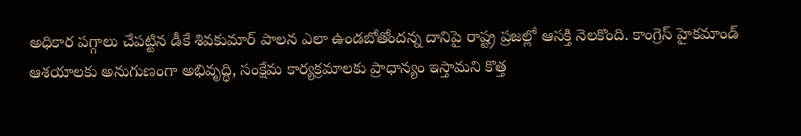అధికార పగ్గాలు చేపట్టిన డీకే శివకుమార్ పాలన ఎలా ఉండబోతోందన్న దానిపై రాష్ట్ర ప్రజల్లో ఆసక్తి నెలకొంది. కాంగ్రెస్ హైకమాండ్ ఆశయాలకు అనుగుణంగా అభివృద్ధి, సంక్షేమ కార్యక్రమాలకు ప్రాధాన్యం ఇస్తామని కొత్త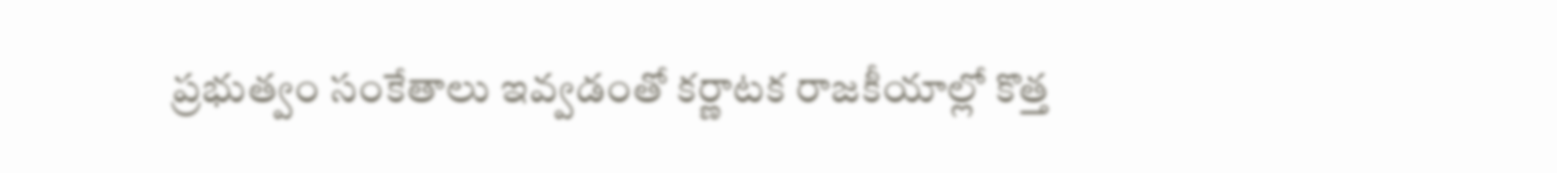ప్రభుత్వం సంకేతాలు ఇవ్వడంతో కర్ణాటక రాజకీయాల్లో కొత్త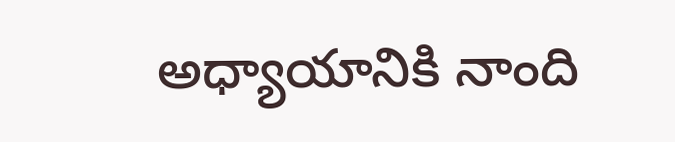అధ్యాయానికి నాంది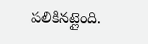పలికినట్లైంది.